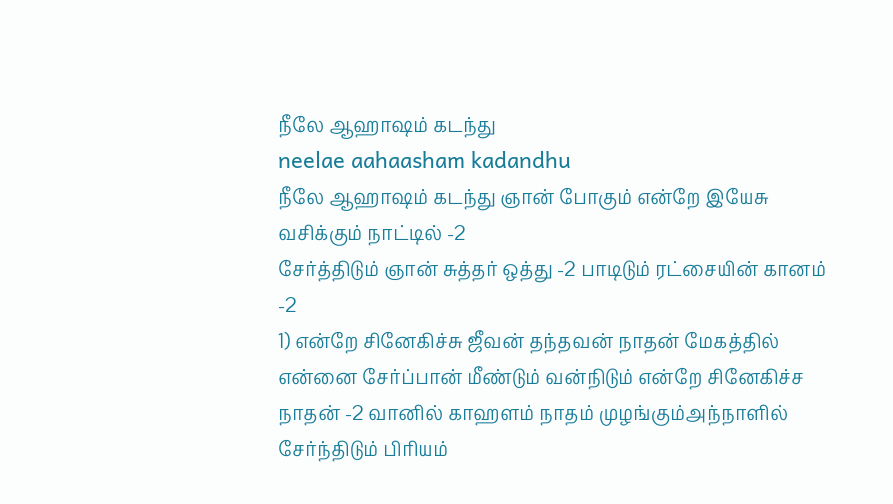நீலே ஆஹாஷம் கடந்து
neelae aahaasham kadandhu
நீலே ஆஹாஷம் கடந்து ஞான் போகும் என்றே இயேசு வசிக்கும் நாட்டில் -2
சேர்த்திடும் ஞான் சுத்தர் ஒத்து -2 பாடிடும் ரட்சையின் கானம் -2
1) என்றே சினேகிச்சு ஜீவன் தந்தவன் நாதன் மேகத்தில் என்னை சேர்ப்பான் மீண்டும் வன்நிடும் என்றே சினேகிச்ச நாதன் -2 வானில் காஹளம் நாதம் முழங்கும்அந்நாளில் சேர்ந்திடும் பிரியம்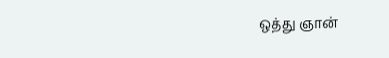ஒத்து ஞான்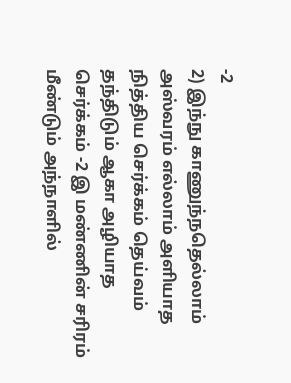-2
2) இந்நு காணுந்நதெல்லாம் அஸ்வரம் எல்லாம் அளியாத நித்திய செர்க்கம் தெய்வம் தந்திடும் ஆகா அழியாத செர்க்கம் -2 இ மண்ணின் சரிரம் மீண்டும் அந்நாளில்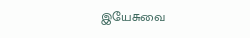இயேசுவை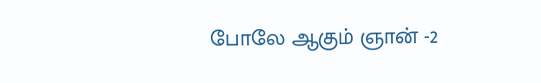போலே ஆகும் ஞான் -2